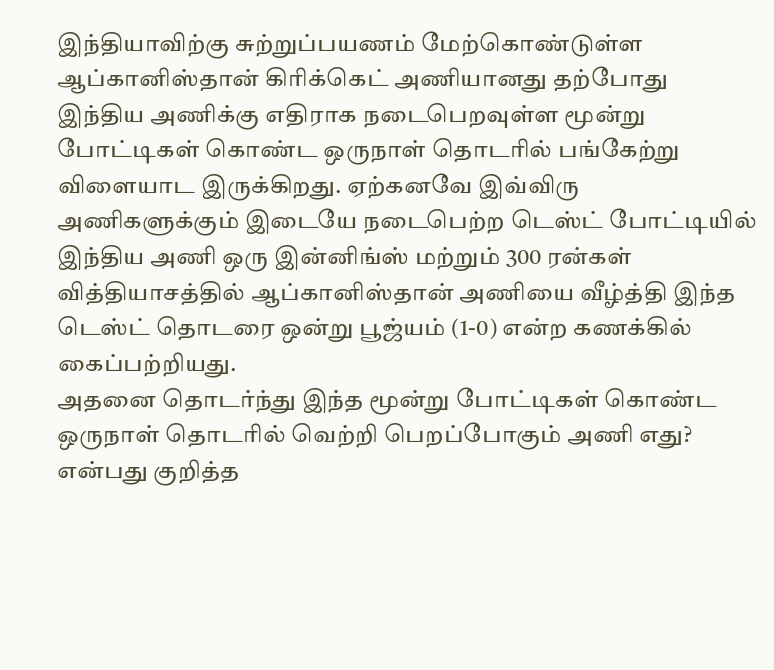இந்தியாவிற்கு சுற்றுப்பயணம் மேற்கொண்டுள்ள ஆப்கானிஸ்தான் கிரிக்கெட் அணியானது தற்போது இந்திய அணிக்கு எதிராக நடைபெறவுள்ள மூன்று போட்டிகள் கொண்ட ஒருநாள் தொடரில் பங்கேற்று விளையாட இருக்கிறது. ஏற்கனவே இவ்விரு அணிகளுக்கும் இடையே நடைபெற்ற டெஸ்ட் போட்டியில் இந்திய அணி ஒரு இன்னிங்ஸ் மற்றும் 300 ரன்கள் வித்தியாசத்தில் ஆப்கானிஸ்தான் அணியை வீழ்த்தி இந்த டெஸ்ட் தொடரை ஒன்று பூஜ்யம் (1-0) என்ற கணக்கில் கைப்பற்றியது.
அதனை தொடர்ந்து இந்த மூன்று போட்டிகள் கொண்ட ஒருநாள் தொடரில் வெற்றி பெறப்போகும் அணி எது? என்பது குறித்த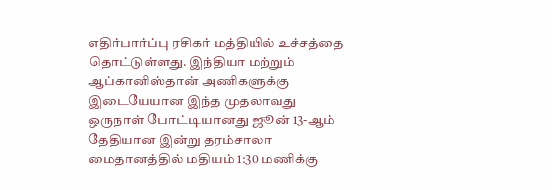எதிர்பார்ப்பு ரசிகர் மத்தியில் உச்சத்தை தொட்டுள்ளது. இந்தியா மற்றும் ஆப்கானிஸ்தான் அணிகளுக்கு இடையேயான இந்த முதலாவது ஒருநாள் போட்டியானது ஜூன் 13-ஆம் தேதியான இன்று தரம்சாலா மைதானத்தில் மதியம் 1:30 மணிக்கு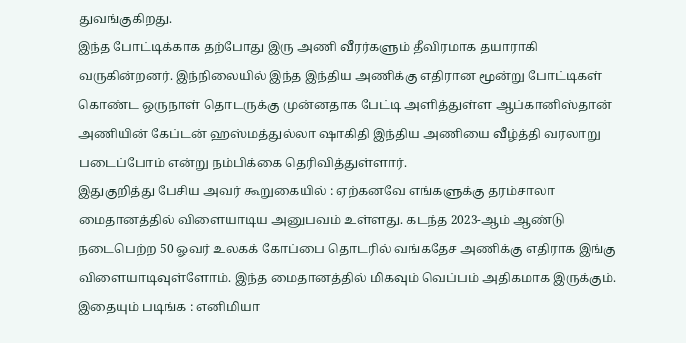துவங்குகிறது.
இந்த போட்டிக்காக தற்போது இரு அணி வீரர்களும் தீவிரமாக தயாராகி வருகின்றனர். இந்நிலையில் இந்த இந்திய அணிக்கு எதிரான மூன்று போட்டிகள் கொண்ட ஒருநாள் தொடருக்கு முன்னதாக பேட்டி அளித்துள்ள ஆப்கானிஸ்தான் அணியின் கேப்டன் ஹஸ்மத்துல்லா ஷாகிதி இந்திய அணியை வீழ்த்தி வரலாறு படைப்போம் என்று நம்பிக்கை தெரிவித்துள்ளார்.
இதுகுறித்து பேசிய அவர் கூறுகையில் : ஏற்கனவே எங்களுக்கு தரம்சாலா மைதானத்தில் விளையாடிய அனுபவம் உள்ளது. கடந்த 2023-ஆம் ஆண்டு நடைபெற்ற 50 ஓவர் உலகக் கோப்பை தொடரில் வங்கதேச அணிக்கு எதிராக இங்கு விளையாடிவுள்ளோம். இந்த மைதானத்தில் மிகவும் வெப்பம் அதிகமாக இருக்கும்.
இதையும் படிங்க : எனிமியா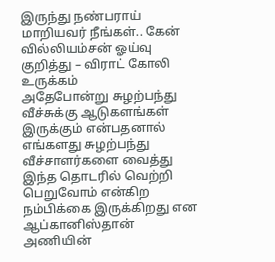இருந்து நண்பராய் மாறியவர் நீங்கள்.. கேன் வில்லியம்சன் ஓய்வு குறித்து – விராட் கோலி உருக்கம்
அதேபோன்று சுழற்பந்து வீச்சுக்கு ஆடுகளங்கள் இருக்கும் என்பதனால் எங்களது சுழற்பந்து வீச்சாளர்களை வைத்து இந்த தொடரில் வெற்றி பெறுவோம் என்கிற நம்பிக்கை இருக்கிறது என ஆப்கானிஸ்தான் அணியின்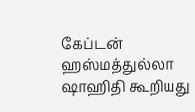கேப்டன் ஹஸ்மத்துல்லா ஷாஹிதி கூறியது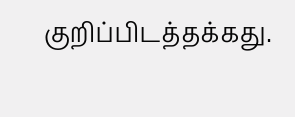குறிப்பிடத்தக்கது.